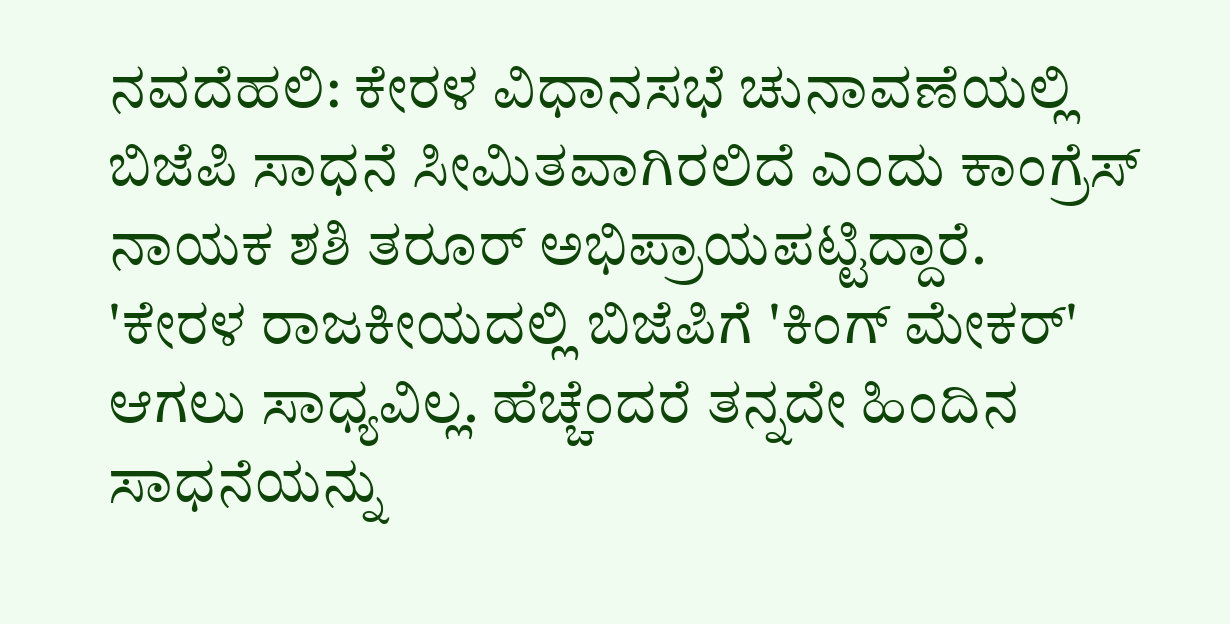ನವದೆಹಲಿ: ಕೇರಳ ವಿಧಾನಸಭೆ ಚುನಾವಣೆಯಲ್ಲಿ ಬಿಜೆಪಿ ಸಾಧನೆ ಸೀಮಿತವಾಗಿರಲಿದೆ ಎಂದು ಕಾಂಗ್ರೆಸ್ ನಾಯಕ ಶಶಿ ತರೂರ್ ಅಭಿಪ್ರಾಯಪಟ್ಟಿದ್ದಾರೆ.
'ಕೇರಳ ರಾಜಕೀಯದಲ್ಲಿ ಬಿಜೆಪಿಗೆ 'ಕಿಂಗ್ ಮೇಕರ್' ಆಗಲು ಸಾಧ್ಯವಿಲ್ಲ. ಹೆಚ್ಚೆಂದರೆ ತನ್ನದೇ ಹಿಂದಿನ ಸಾಧನೆಯನ್ನು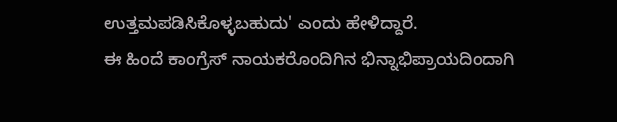ಉತ್ತಮಪಡಿಸಿಕೊಳ್ಳಬಹುದು' ಎಂದು ಹೇಳಿದ್ದಾರೆ.
ಈ ಹಿಂದೆ ಕಾಂಗ್ರೆಸ್ ನಾಯಕರೊಂದಿಗಿನ ಭಿನ್ನಾಭಿಪ್ರಾಯದಿಂದಾಗಿ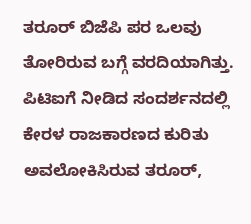ತರೂರ್ ಬಿಜೆಪಿ ಪರ ಒಲವು ತೋರಿರುವ ಬಗ್ಗೆ ವರದಿಯಾಗಿತ್ತು.
ಪಿಟಿಐಗೆ ನೀಡಿದ ಸಂದರ್ಶನದಲ್ಲಿ ಕೇರಳ ರಾಜಕಾರಣದ ಕುರಿತು ಅವಲೋಕಿಸಿರುವ ತರೂರ್,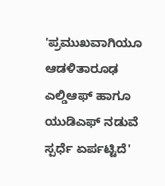'ಪ್ರಮುಖವಾಗಿಯೂ ಆಡಳಿತಾರೂಢ ಎಲ್ಡಿಆಫ್ ಹಾಗೂ ಯುಡಿಎಫ್ ನಡುವೆ ಸ್ಪರ್ಧೆ ಏರ್ಪಟ್ಟಿದೆ'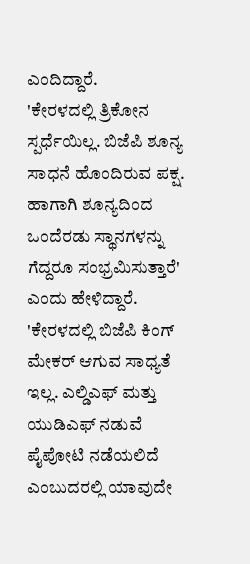ಎಂದಿದ್ದಾರೆ.
'ಕೇರಳದಲ್ಲಿ ತ್ರಿಕೋನ ಸ್ಪರ್ಧೆಯಿಲ್ಲ. ಬಿಜೆಪಿ ಶೂನ್ಯ ಸಾಧನೆ ಹೊಂದಿರುವ ಪಕ್ಷ. ಹಾಗಾಗಿ ಶೂನ್ಯದಿಂದ ಒಂದೆರಡು ಸ್ಥಾನಗಳನ್ನು ಗೆದ್ದರೂ ಸಂಭ್ರಮಿಸುತ್ತಾರೆ' ಎಂದು ಹೇಳಿದ್ದಾರೆ.
'ಕೇರಳದಲ್ಲಿ ಬಿಜೆಪಿ ಕಿಂಗ್ ಮೇಕರ್ ಆಗುವ ಸಾಧ್ಯತೆ ಇಲ್ಲ. ಎಲ್ಡಿಎಫ್ ಮತ್ತು ಯುಡಿಎಫ್ ನಡುವೆ ಪೈಪೋಟಿ ನಡೆಯಲಿದೆ ಎಂಬುದರಲ್ಲಿ ಯಾವುದೇ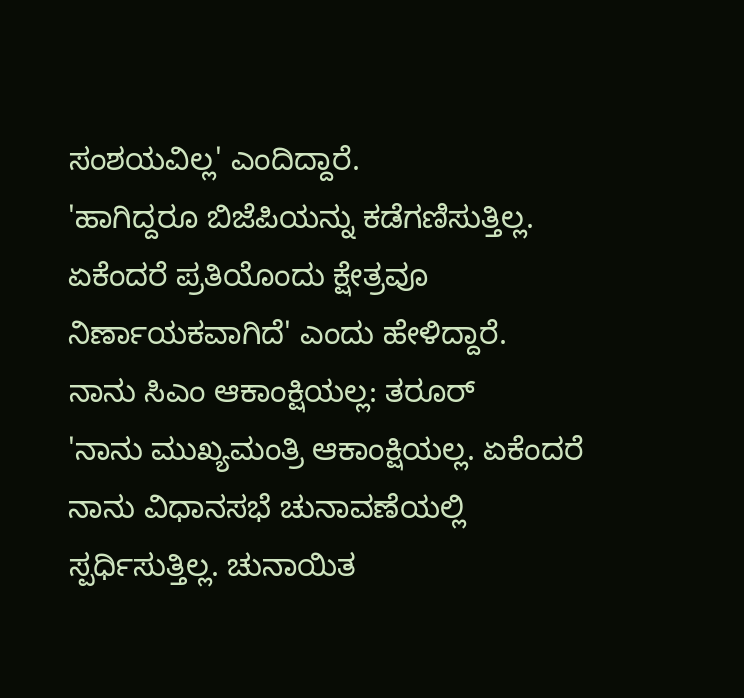ಸಂಶಯವಿಲ್ಲ' ಎಂದಿದ್ದಾರೆ.
'ಹಾಗಿದ್ದರೂ ಬಿಜೆಪಿಯನ್ನು ಕಡೆಗಣಿಸುತ್ತಿಲ್ಲ. ಏಕೆಂದರೆ ಪ್ರತಿಯೊಂದು ಕ್ಷೇತ್ರವೂ ನಿರ್ಣಾಯಕವಾಗಿದೆ' ಎಂದು ಹೇಳಿದ್ದಾರೆ.
ನಾನು ಸಿಎಂ ಆಕಾಂಕ್ಷಿಯಲ್ಲ: ತರೂರ್
'ನಾನು ಮುಖ್ಯಮಂತ್ರಿ ಆಕಾಂಕ್ಷಿಯಲ್ಲ. ಏಕೆಂದರೆ ನಾನು ವಿಧಾನಸಭೆ ಚುನಾವಣೆಯಲ್ಲಿ ಸ್ಪರ್ಧಿಸುತ್ತಿಲ್ಲ. ಚುನಾಯಿತ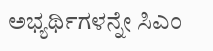ಅಭ್ಯರ್ಥಿಗಳನ್ನೇ ಸಿಎಂ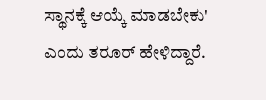ಸ್ಥಾನಕ್ಕೆ ಆಯ್ಕೆ ಮಾಡಬೇಕು' ಎಂದು ತರೂರ್ ಹೇಳಿದ್ದಾರೆ.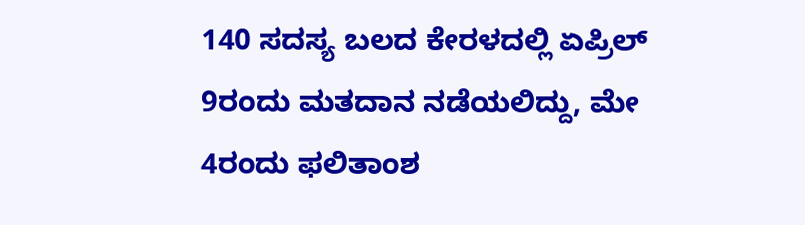140 ಸದಸ್ಯ ಬಲದ ಕೇರಳದಲ್ಲಿ ಏಪ್ರಿಲ್ 9ರಂದು ಮತದಾನ ನಡೆಯಲಿದ್ದು, ಮೇ 4ರಂದು ಫಲಿತಾಂಶ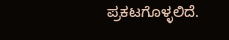ಪ್ರಕಟಗೊಳ್ಳಲಿದೆ.